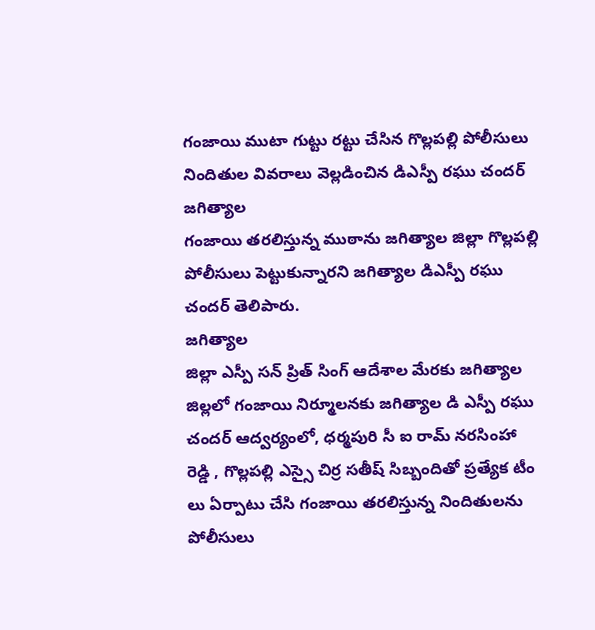గంజాయి ముటా గుట్టు రట్టు చేసిన గొల్లపల్లి పోలీసులు
నిందితుల వివరాలు వెల్లడించిన డిఎస్పీ రఘు చందర్
జగిత్యాల
గంజాయి తరలిస్తున్న ముఠాను జగిత్యాల జిల్లా గొల్లపల్లి పోలీసులు పెట్టుకున్నారని జగిత్యాల డిఎస్పీ రఘు చందర్ తెలిపారు.
జగిత్యాల
జిల్లా ఎస్పీ సన్ ప్రిత్ సింగ్ ఆదేశాల మేరకు జగిత్యాల జిల్లలో గంజాయి నిర్మూలనకు జగిత్యాల డి ఎస్పీ రఘు చందర్ ఆద్వర్యంలో, ధర్మపురి సీ ఐ రామ్ నరసింహా రెడ్డి , గొల్లపల్లి ఎస్సై చిర్ర సతీష్ సిబ్బందితో ప్రత్యేక టీం లు ఏర్పాటు చేసి గంజాయి తరలిస్తున్న నిందితులను పోలీసులు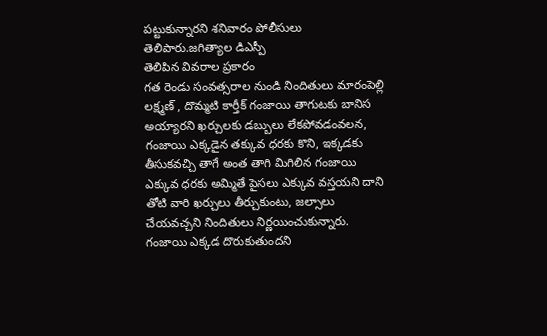పట్టుకున్నారని శనివారం పోలీసులు తెలిపారు.జగిత్యాల డిఎస్పీ
తెలిపిన వివరాల ప్రకారం
గత రెండు సంవత్సరాల నుండి నిందితులు మారంపెల్లి లక్ష్మణ్ , దొమ్మటి కార్తీక్ గంజాయి తాగుటకు బానిస అయ్యారని ఖర్చులకు డబ్బులు లేకపోవడంవలన, గంజాయి ఎక్కడైన తక్కువ ధరకు కొని, ఇక్కడకు తీసుకవచ్చి తాగే అంత తాగి మిగిలిన గంజాయి ఎక్కువ ధరకు అమ్మితే పైసలు ఎక్కువ వస్తయని దాని తోటి వారి ఖర్చులు తీర్చుకుంటు, జల్సాలు చేయవచ్చని నిందితులు నిర్ణయించుకున్నారు.
గంజాయి ఎక్కడ దొరుకుతుందని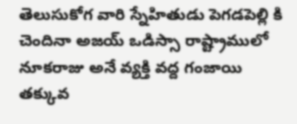తెలుసుకోగ వారి స్నేహితుడు పెగడపెల్లి కి చెందినా అజయ్ ఒడిస్సా రాష్ట్రాములో నూకరాజు అనే వ్యక్తి వద్ద గంజాయి తక్కువ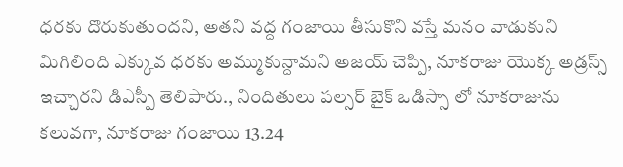ధరకు దొరుకుతుందని, అతని వద్ద గంజాయి తీసుకొని వస్తే మనం వాడుకుని మిగిలింది ఎక్కువ ధరకు అమ్ముకున్దామని అజయ్ చెప్పి, నూకరాజు యొక్క అడ్రస్స్ ఇచ్చారని డిఎస్పీ తెలిపారు., నిందితులు పల్సర్ బైక్ ఒడిస్సా లో నూకరాజును కలువగా, నూకరాజు గంజాయి 13.24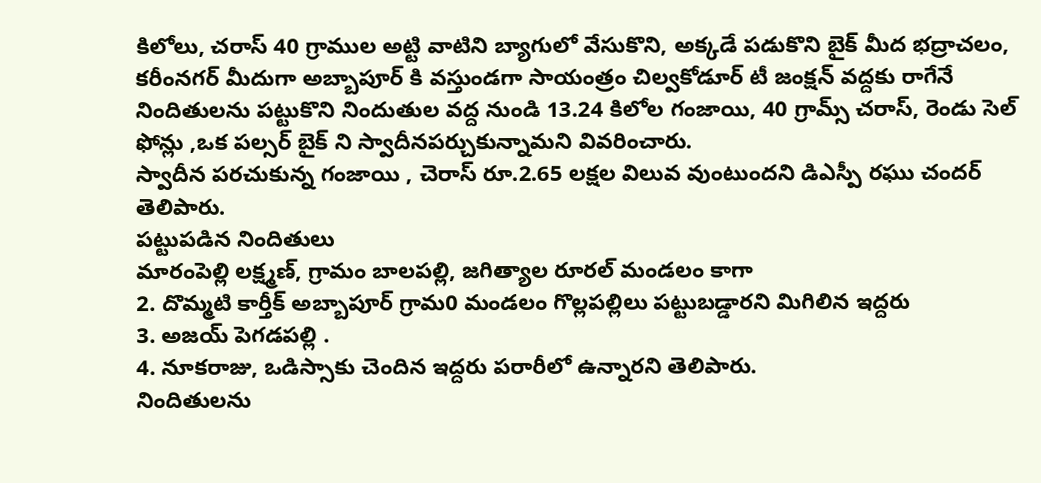కిలోలు, చరాస్ 40 గ్రాముల అట్టి వాటిని బ్యాగులో వేసుకొని, అక్కడే పడుకొని బైక్ మీద భద్రాచలం, కరీంనగర్ మీదుగా అబ్బాపూర్ కి వస్తుండగా సాయంత్రం చిల్వకోడూర్ టీ జంక్షన్ వద్దకు రాగేనే నిందితులను పట్టుకొని నిందుతుల వద్ద నుండి 13.24 కిలోల గంజాయి, 40 గ్రామ్స్ చరాస్, రెండు సెల్ ఫోన్లు ,ఒక పల్సర్ బైక్ ని స్వాదీనపర్చుకున్నామని వివరించారు.
స్వాదీన పరచుకున్న గంజాయి , చెరాస్ రూ.2.65 లక్షల విలువ వుంటుందని డిఎస్పీ రఘు చందర్
తెలిపారు.
పట్టుపడిన నిందితులు
మారంపెల్లి లక్ష్మణ్, గ్రామం బాలపల్లి, జగిత్యాల రూరల్ మండలం కాగా
2. దొమ్మటి కార్తీక్ అబ్బాపూర్ గ్రామ0 మండలం గొల్లపల్లిలు పట్టుబడ్డారని మిగిలిన ఇద్దరు
3. అజయ్ పెగడపల్లి .
4. నూకరాజు, ఒడిస్సాకు చెందిన ఇద్దరు పరారీలో ఉన్నారని తెలిపారు.
నిందితులను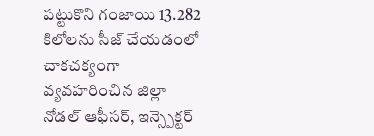పట్టుకొని గంజాయి 13.282 కిలోలను సీజ్ చేయడంలో చాకచక్యంగా వ్యవహరించిన జిల్లా నోడల్ ఆఫీసర్, ఇన్స్పెక్టర్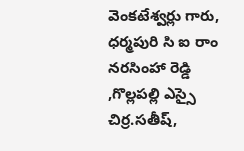వెంకటేశ్వర్లు గారు, ధర్మపురి సి ఐ రాం నరసింహా రెడ్డి ,గొల్లపల్లి ఎస్సై చిర్ర.సతీష్,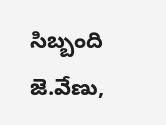సిబ్బంది జె.వేణు,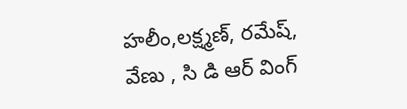హలీం,లక్ష్మణ్, రమేష్, వేణు , సి డి ఆర్ వింగ్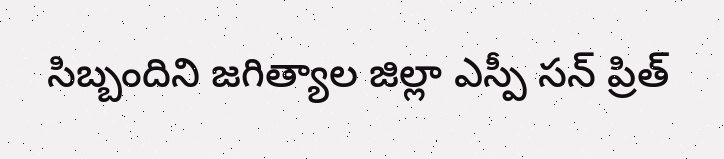సిబ్బందిని జగిత్యాల జిల్లా ఎస్పీ సన్ ప్రిత్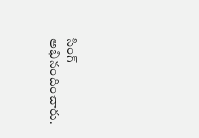సింగ్ అభినందించారు.